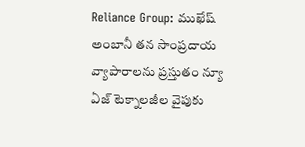Reliance Group: ముఖేష్ అంబానీ తన సాంప్రదాయ వ్యాపారాలను ప్రస్తుతం న్యూ ఏజ్ టెక్నాలజీల వైపుకు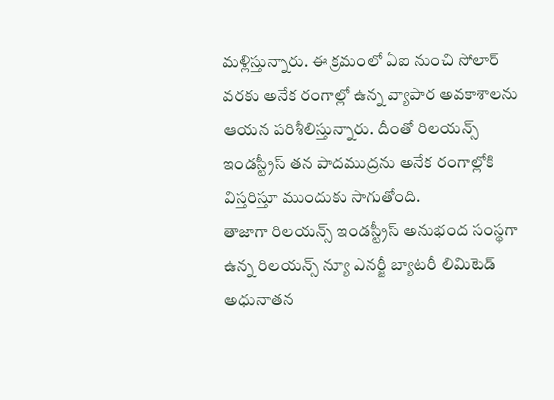మళ్లిస్తున్నారు. ఈ క్రమంలో ఏఐ నుంచి సోలార్ వరకు అనేక రంగాల్లో ఉన్న వ్యాపార అవకాశాలను ఆయన పరిశీలిస్తున్నారు. దీంతో రిలయన్స్ ఇండస్ట్రీస్ తన పాదముద్రను అనేక రంగాల్లోకి విస్తరిస్తూ ముందుకు సాగుతోంది.
తాజాగా రిలయన్స్ ఇండస్ట్రీస్ అనుభంద సంస్థగా ఉన్న రిలయన్స్ న్యూ ఎనర్జీ బ్యాటరీ లిమిటెడ్ అధునాతన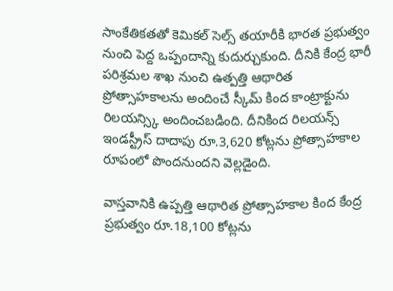సాంకేతికతతో కెమికల్ సెల్స్ తయారీకి భారత ప్రభుత్వం నుంచి పెద్ద ఒప్పందాన్ని కుదుర్చుకుంది. దీనికి కేంద్ర భారీ పరిశ్రమల శాఖ నుంచి ఉత్పత్తి ఆథారిత ప్రోత్సాహకాలను అందించే స్కీమ్ కింద కాంట్రాక్టును రిలయన్స్కి అందించబడింది. దీనికింద రిలయన్స్ ఇండస్ట్రీస్ దాదాపు రూ.3,620 కోట్లను ప్రోత్సాహకాల రూపంలో పొందనుందని వెల్లడైంది.

వాస్తవానికి ఉప్పత్తి ఆథారిత ప్రోత్సాహకాల కింద కేంద్ర ప్రభుత్వం రూ.18,100 కోట్లను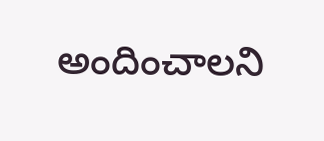అందించాలని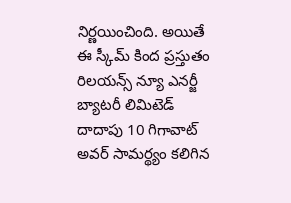నిర్ణయించింది. అయితే ఈ స్కీమ్ కింద ప్రస్తుతం రిలయన్స్ న్యూ ఎనర్జీ బ్యాటరీ లిమిటెడ్ దాదాపు 10 గిగావాట్ అవర్ సామర్థ్యం కలిగిన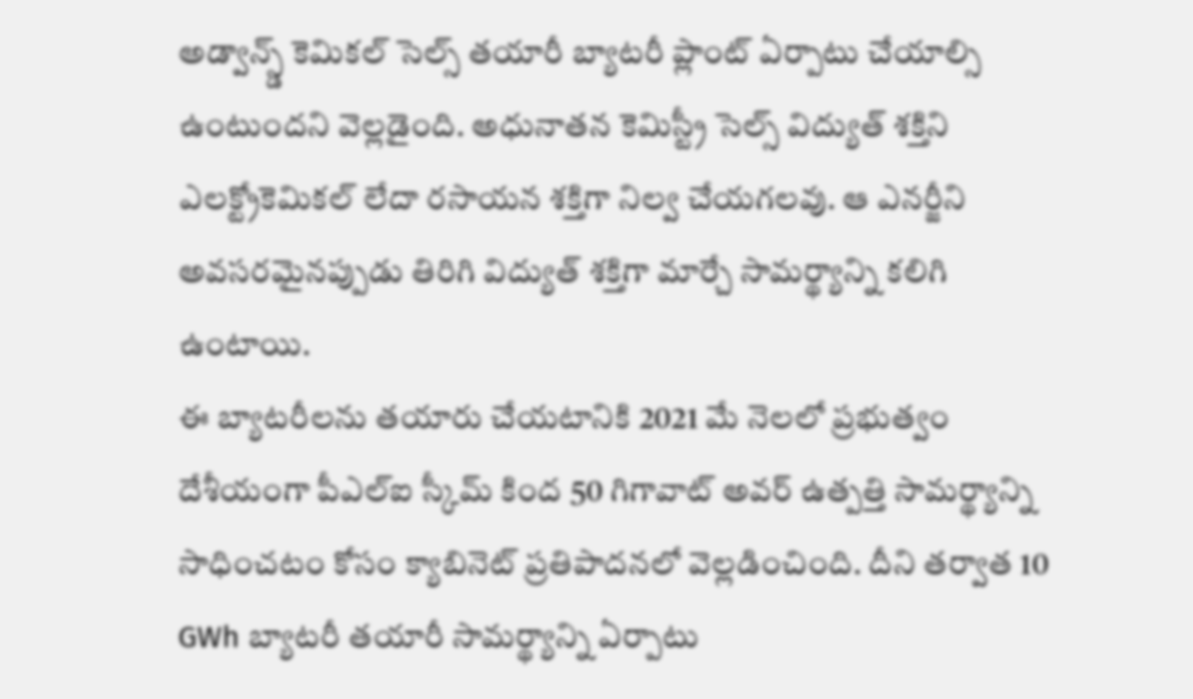అడ్వాన్స్డ్ కెమికల్ సెల్స్ తయారీ బ్యాటరీ ప్లాంట్ ఏర్పాటు చేయాల్సి ఉంటుందని వెల్లడైంది. అధునాతన కెమిస్ట్రీ సెల్స్ విద్యుత్ శక్తిని ఎలక్ట్రోకెమికల్ లేదా రసాయన శక్తిగా నిల్వ చేయగలవు. ఆ ఎనర్జీని అవసరమైనప్పుడు తిరిగి విద్యుత్ శక్తిగా మార్చే సామర్థ్యాన్ని కలిగి ఉంటాయి.
ఈ బ్యాటరీలను తయారు చేయటానికి 2021 మే నెలలో ప్రభుత్వం దేశీయంగా పీఎల్ఐ స్కీమ్ కింద 50 గిగావాట్ అవర్ ఉత్పత్తి సామర్థ్యాన్ని సాధించటం కోసం క్యాబినెట్ ప్రతిపాదనలో వెల్లడించింది. దీని తర్వాత 10 GWh బ్యాటరీ తయారీ సామర్థ్యాన్ని ఏర్పాటు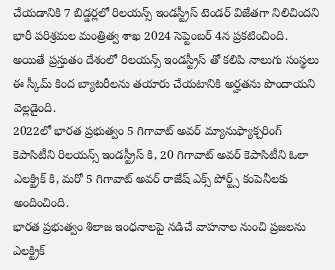చేయడానికి 7 బిడ్డర్లలో రిలయన్స్ ఇండస్ట్రీస్ టెండర్ విజేతగా నిలిచిందని భారీ పరిశ్రమల మంత్రిత్వ శాఖ 2024 సెప్టెంబర్ 4న ప్రకటించింది. అయితే ప్రస్తుతం దేశంలో రిలయన్స్ ఇండస్ట్రీస్ తో కలిపి నాలుగు సంస్థలు ఈ స్కీమ్ కింద బ్యాటరీలను తయారు చేయటానికి అర్హతను పొందాయని వెల్లడైంది.
2022లో భారత ప్రభుత్వం 5 గిగావాట్ అవర్ మ్యానుఫ్యాక్చరింగ్ కెపాసిటీని రిలయన్స్ ఇండస్ట్రీస్ కి, 20 గిగావాట్ అవర్ కెపాసిటీని ఓలా ఎలక్ట్రిక్ కి, మరో 5 గిగావాట్ అవర్ రాజేష్ ఎక్స్ పోర్ట్స్ కంపెనీలకు అందించింది.
భారత ప్రభుత్వం శిలాజ ఇంధనాలపై నడిచే వాహనాల నుంచి ప్రజలను ఎలక్ట్రిక్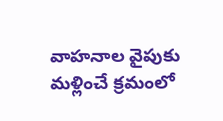వాహనాల వైపుకు మళ్లించే క్రమంలో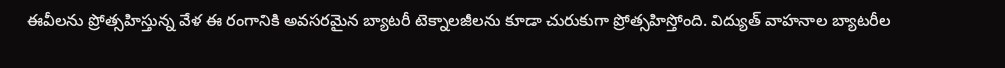ఈవీలను ప్రోత్సహిస్తున్న వేళ ఈ రంగానికి అవసరమైన బ్యాటరీ టెక్నాలజీలను కూడా చురుకుగా ప్రోత్సహిస్తోంది. విద్యుత్ వాహనాల బ్యాటరీల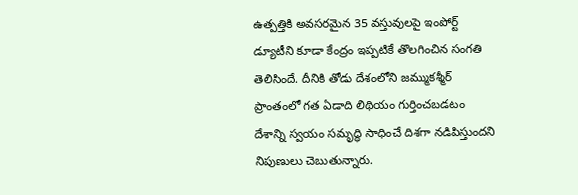ఉత్పత్తికి అవసరమైన 35 వస్తువులపై ఇంపోర్ట్ డ్యూటీని కూడా కేంద్రం ఇప్పటికే తొలగించిన సంగతి తెలిసిందే. దీనికి తోడు దేశంలోని జమ్ముకశ్మీర్ ప్రాంతంలో గత ఏడాది లిథియం గుర్తించబడటం దేశాన్ని స్వయం సమృద్ధి సాధించే దిశగా నడిపిస్తుందని నిపుణులు చెబుతున్నారు.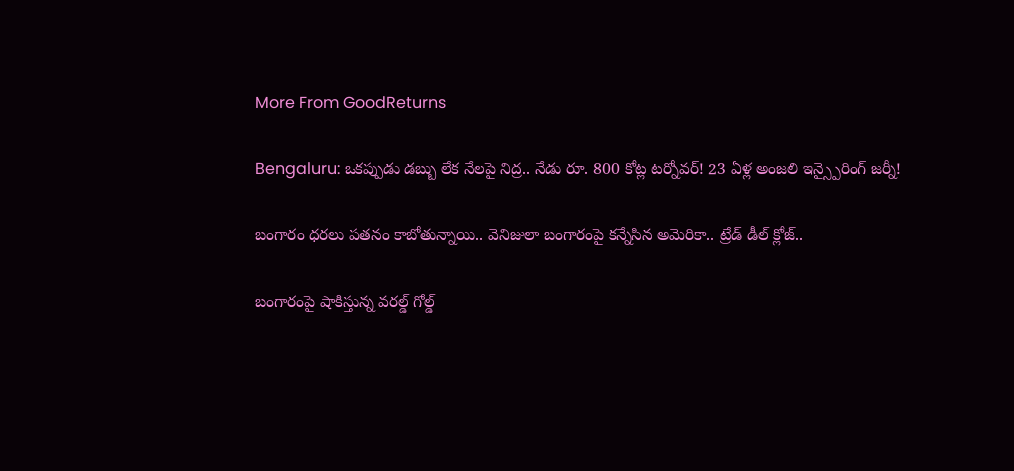More From GoodReturns

Bengaluru: ఒకప్పుడు డబ్బు లేక నేలపై నిద్ర.. నేడు రూ. 800 కోట్ల టర్నోవర్! 23 ఏళ్ల అంజలి ఇన్స్పైరింగ్ జర్నీ!

బంగారం ధరలు పతనం కాబోతున్నాయి.. వెనిజులా బంగారంపై కన్నేసిన అమెరికా.. ట్రేడ్ డీల్ క్లోజ్..

బంగారంపై షాకిస్తున్న వరల్డ్ గోల్డ్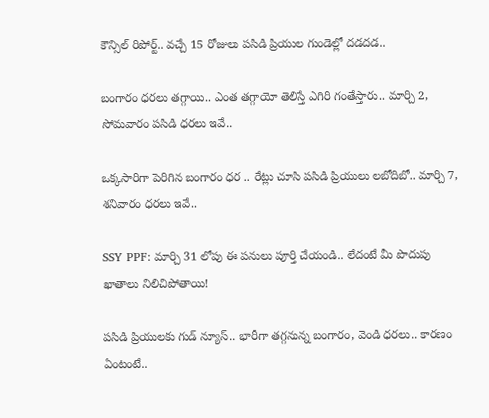కౌన్సిల్ రిపోర్ట్.. వచ్చే 15 రోజులు పసిడి ప్రియుల గుండెల్లో దడదడ..

బంగారం ధరలు తగ్గాయి.. ఎంత తగ్గాయో తెలిస్తే ఎగిరి గంతేస్తారు.. మార్చి 2, సోమవారం పసిడి ధరలు ఇవే..

ఒక్కసారిగా పెరిగిన బంగారం ధర .. రేట్లు చూసి పసిడి ప్రియులు లబోదిబో.. మార్చి 7, శనివారం ధరలు ఇవే..

SSY PPF: మార్చి 31 లోపు ఈ పనులు పూర్తి చేయండి.. లేదంటే మీ పొదుపు ఖాతాలు నిలిచిపోతాయి!

పసిడి ప్రియులకు గుడ్ న్యూస్.. భారీగా తగ్గనున్న బంగారం, వెండి ధరలు.. కారణం ఏంటంటే..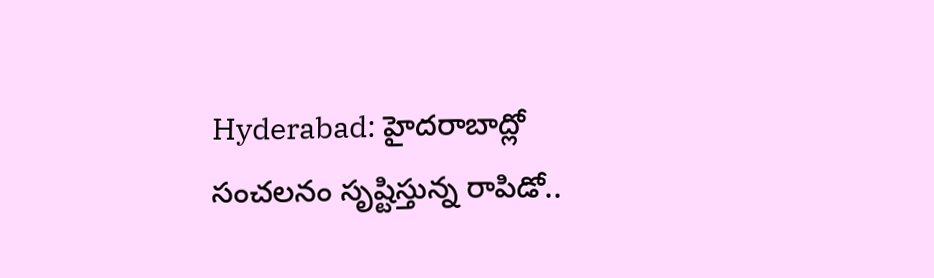Hyderabad: హైదరాబాద్లో సంచలనం సృష్టిస్తున్న రాపిడో..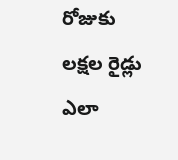రోజుకు లక్షల రైడ్లు ఎలా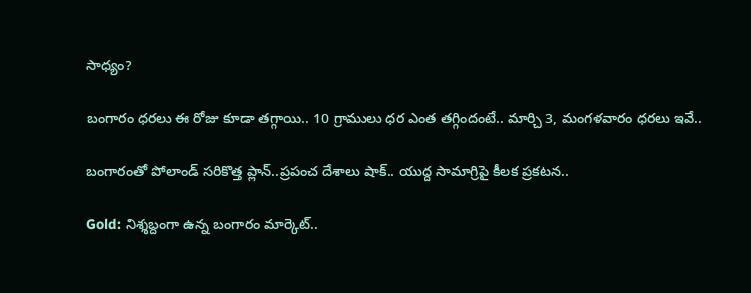సాధ్యం?

బంగారం ధరలు ఈ రోజు కూడా తగ్గాయి.. 10 గ్రాములు ధర ఎంత తగ్గిందంటే.. మార్చి 3, మంగళవారం ధరలు ఇవే..

బంగారంతో పోలాండ్ సరికొత్త ప్లాన్..ప్రపంచ దేశాలు షాక్.. యుద్ద సామాగ్రిపై కీలక ప్రకటన..

Gold: నిశ్శబ్దంగా ఉన్న బంగారం మార్కెట్..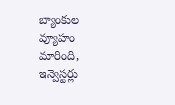బ్యాంకుల వ్యూహం మారింది, ఇన్వెస్టర్లు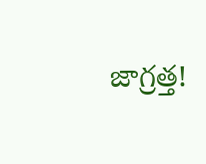జాగ్రత్త!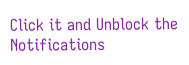Click it and Unblock the Notifications